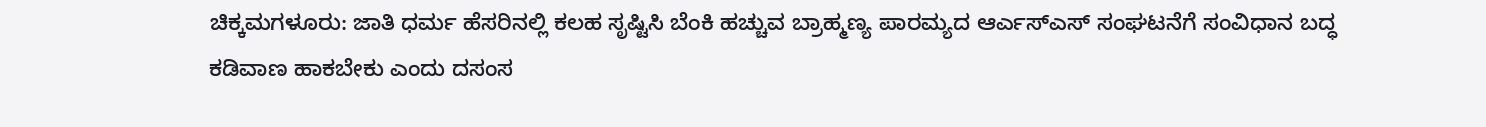ಚಿಕ್ಕಮಗಳೂರು: ಜಾತಿ ಧರ್ಮ ಹೆಸರಿನಲ್ಲಿ ಕಲಹ ಸೃಷ್ಟಿಸಿ ಬೆಂಕಿ ಹಚ್ಚುವ ಬ್ರಾಹ್ಮಣ್ಯ ಪಾರಮ್ಯದ ಆರ್ಎಸ್ಎಸ್ ಸಂಘಟನೆಗೆ ಸಂವಿಧಾನ ಬದ್ಧ ಕಡಿವಾಣ ಹಾಕಬೇಕು ಎಂದು ದಸಂಸ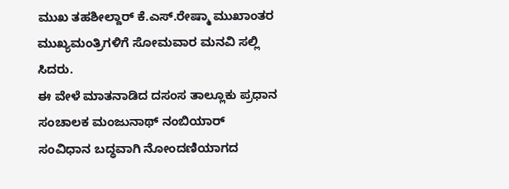ಮುಖ ತಹಶೀಲ್ದಾರ್ ಕೆ.ಎಸ್.ರೇಷ್ಮಾ ಮುಖಾಂತರ ಮುಖ್ಯಮಂತ್ರಿಗಳಿಗೆ ಸೋಮವಾರ ಮನವಿ ಸಲ್ಲಿ ಸಿದರು.
ಈ ವೇಳೆ ಮಾತನಾಡಿದ ದಸಂಸ ತಾಲ್ಲೂಕು ಪ್ರಧಾನ ಸಂಚಾಲಕ ಮಂಜುನಾಥ್ ನಂಬಿಯಾರ್ ಸಂವಿಧಾನ ಬದ್ಧವಾಗಿ ನೋಂದಣಿಯಾಗದ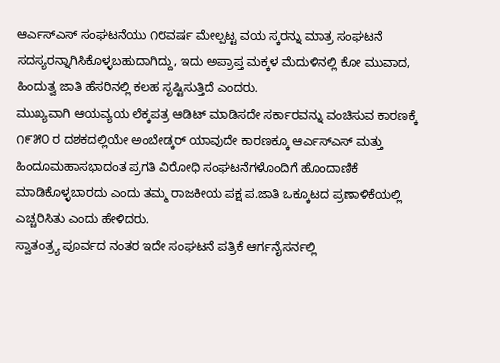ಆರ್ಎಸ್ಎಸ್ ಸಂಘಟನೆಯು ೧೮ವರ್ಷ ಮೇಲ್ಪಟ್ಟ ವಯ ಸ್ಕರನ್ನು ಮಾತ್ರ ಸಂಘಟನೆ ಸದಸ್ಯರನ್ನಾಗಿಸಿಕೊಳ್ಳಬಹುದಾಗಿದ್ದು, ಇದು ಅಪ್ರಾಪ್ತ ಮಕ್ಕಳ ಮೆದುಳಿನಲ್ಲಿ ಕೋ ಮುವಾದ, ಹಿಂದುತ್ವ ಜಾತಿ ಹೆಸರಿನಲ್ಲಿ ಕಲಹ ಸೃಷ್ಟಿಸುತ್ತಿದೆ ಎಂದರು.
ಮುಖ್ಯವಾಗಿ ಆಯವ್ಯಯ ಲೆಕ್ಕಪತ್ರ ಆಡಿಟ್ ಮಾಡಿಸದೇ ಸರ್ಕಾರವನ್ನು ವಂಚಿಸುವ ಕಾರಣಕ್ಕೆ ೧೯೫೦ ರ ದಶಕದಲ್ಲಿಯೇ ಅಂಬೇಡ್ಕರ್ ಯಾವುದೇ ಕಾರಣಕ್ಕೂ ಆರ್ಎಸ್ಎಸ್ ಮತ್ತು ಹಿಂದೂಮಹಾಸಭಾದಂತ ಪ್ರಗತಿ ವಿರೋಧಿ ಸಂಘಟನೆಗಳೊಂದಿಗೆ ಹೊಂದಾಣಿಕೆ ಮಾಡಿಕೊಳ್ಳಬಾರದು ಎಂದು ತಮ್ಮ ರಾಜಕೀಯ ಪಕ್ಷ ಪ.ಜಾತಿ ಒಕ್ಕೂಟದ ಪ್ರಣಾಳಿಕೆಯಲ್ಲಿ ಎಚ್ಚರಿಸಿತು ಎಂದು ಹೇಳಿದರು.
ಸ್ವಾತಂತ್ರ್ಯ ಪೂರ್ವದ ನಂತರ ಇದೇ ಸಂಘಟನೆ ಪತ್ರಿಕೆ ಆರ್ಗನೈಸರ್ನಲ್ಲಿ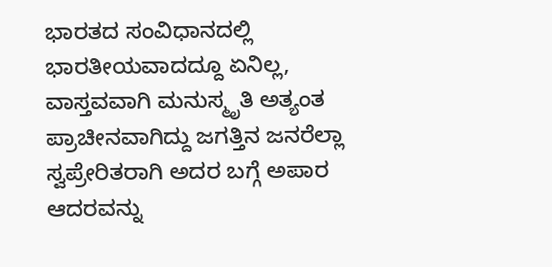ಭಾರತದ ಸಂವಿಧಾನದಲ್ಲಿ ಭಾರತೀಯವಾದದ್ದೂ ಏನಿಲ್ಲ, ವಾಸ್ತವವಾಗಿ ಮನುಸ್ಮೃತಿ ಅತ್ಯಂತ ಪ್ರಾಚೀನವಾಗಿದ್ದು ಜಗತ್ತಿನ ಜನರೆಲ್ಲಾ ಸ್ವಪ್ರೇರಿತರಾಗಿ ಅದರ ಬಗ್ಗೆ ಅಪಾರ ಆದರವನ್ನು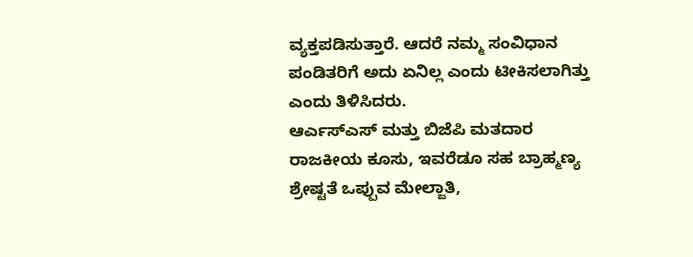ವ್ಯಕ್ತಪಡಿಸುತ್ತಾರೆ. ಆದರೆ ನಮ್ಮ ಸಂವಿಧಾನ ಪಂಡಿತರಿಗೆ ಅದು ಏನಿಲ್ಲ ಎಂದು ಟೀಕಿಸಲಾಗಿತ್ತು ಎಂದು ತಿಳಿಸಿದರು.
ಆರ್ಎಸ್ಎಸ್ ಮತ್ತು ಬಿಜೆಪಿ ಮತದಾರ ರಾಜಕೀಯ ಕೂಸು, ಇವರೆಡೂ ಸಹ ಬ್ರಾಹ್ಮಣ್ಯ ಶ್ರೇಷ್ಟತೆ ಒಪ್ಪುವ ಮೇಲ್ಜಾತಿ,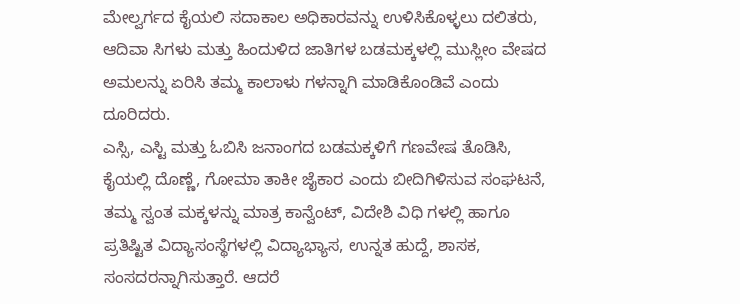ಮೇಲ್ವರ್ಗದ ಕೈಯಲಿ ಸದಾಕಾಲ ಅಧಿಕಾರವನ್ನು ಉಳಿಸಿಕೊಳ್ಳಲು ದಲಿತರು, ಆದಿವಾ ಸಿಗಳು ಮತ್ತು ಹಿಂದುಳಿದ ಜಾತಿಗಳ ಬಡಮಕ್ಕಳಲ್ಲಿ ಮುಸ್ಲೀಂ ವೇಷದ ಅಮಲನ್ನು ಏರಿಸಿ ತಮ್ಮ ಕಾಲಾಳು ಗಳನ್ನಾಗಿ ಮಾಡಿಕೊಂಡಿವೆ ಎಂದು ದೂರಿದರು.
ಎಸ್ಸಿ, ಎಸ್ಟಿ ಮತ್ತು ಓಬಿಸಿ ಜನಾಂಗದ ಬಡಮಕ್ಕಳಿಗೆ ಗಣವೇಷ ತೊಡಿಸಿ, ಕೈಯಲ್ಲಿ ದೊಣ್ಣೆ, ಗೋಮಾ ತಾಕೀ ಜೈಕಾರ ಎಂದು ಬೀದಿಗಿಳಿಸುವ ಸಂಘಟನೆ, ತಮ್ಮ ಸ್ವಂತ ಮಕ್ಕಳನ್ನು ಮಾತ್ರ ಕಾನ್ವೆಂಟ್, ವಿದೇಶಿ ವಿಧಿ ಗಳಲ್ಲಿ ಹಾಗೂ ಪ್ರತಿಷ್ಟಿತ ವಿದ್ಯಾಸಂಸ್ಥೆಗಳಲ್ಲಿ ವಿದ್ಯಾಭ್ಯಾಸ, ಉನ್ನತ ಹುದ್ದೆ, ಶಾಸಕ, ಸಂಸದರನ್ನಾಗಿಸುತ್ತಾರೆ. ಆದರೆ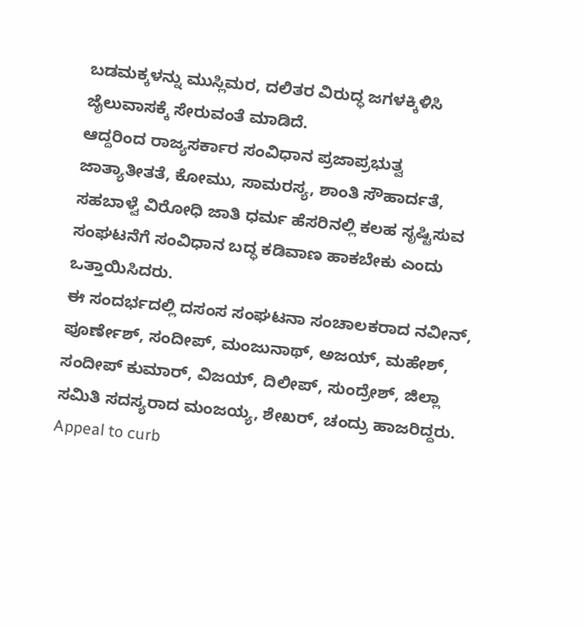ಬಡಮಕ್ಕಳನ್ನು ಮುಸ್ಲಿಮರ, ದಲಿತರ ವಿರುದ್ಧ ಜಗಳಕ್ಕಿಳಿಸಿ ಜೈಲುವಾಸಕ್ಕೆ ಸೇರುವಂತೆ ಮಾಡಿದೆ.
ಆದ್ದರಿಂದ ರಾಜ್ಯಸರ್ಕಾರ ಸಂವಿಧಾನ ಪ್ರಜಾಪ್ರಭುತ್ವ ಜಾತ್ಯಾತೀತತೆ, ಕೋಮು, ಸಾಮರಸ್ಯ, ಶಾಂತಿ ಸೌಹಾರ್ದತೆ, ಸಹಬಾಳ್ವೆ ವಿರೋಧಿ ಜಾತಿ ಧರ್ಮ ಹೆಸರಿನಲ್ಲಿ ಕಲಹ ಸೃಷ್ಟಿಸುವ ಸಂಘಟನೆಗೆ ಸಂವಿಧಾನ ಬದ್ಧ ಕಡಿವಾಣ ಹಾಕಬೇಕು ಎಂದು ಒತ್ತಾಯಿಸಿದರು.
ಈ ಸಂದರ್ಭದಲ್ಲಿ ದಸಂಸ ಸಂಘಟನಾ ಸಂಚಾಲಕರಾದ ನವೀನ್, ಪೂರ್ಣೇಶ್, ಸಂದೀಪ್, ಮಂಜುನಾಥ್, ಅಜಯ್, ಮಹೇಶ್, ಸಂದೀಪ್ ಕುಮಾರ್, ವಿಜಯ್, ದಿಲೀಪ್, ಸುಂದ್ರೇಶ್, ಜಿಲ್ಲಾ ಸಮಿತಿ ಸದಸ್ಯರಾದ ಮಂಜಯ್ಯ, ಶೇಖರ್, ಚಂದ್ರು ಹಾಜರಿದ್ದರು.
Appeal to curb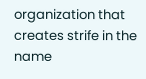organization that creates strife in the name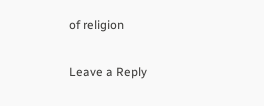of religion

Leave a Reply